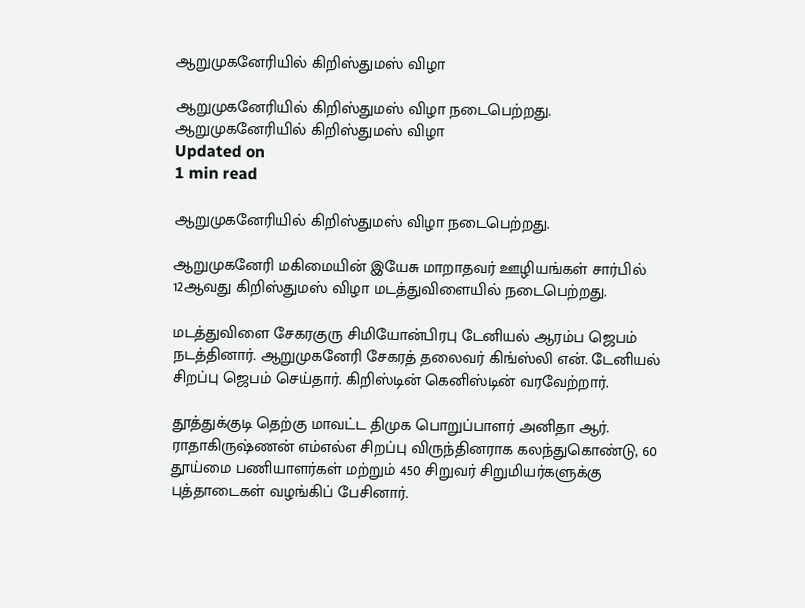ஆறுமுகனேரியில் கிறிஸ்துமஸ் விழா

ஆறுமுகனேரியில் கிறிஸ்துமஸ் விழா நடைபெற்றது.
ஆறுமுகனேரியில் கிறிஸ்துமஸ் விழா
Updated on
1 min read

ஆறுமுகனேரியில் கிறிஸ்துமஸ் விழா நடைபெற்றது.

ஆறுமுகனேரி மகிமையின் இயேசு மாறாதவர் ஊழியங்கள் சார்பில் 12ஆவது கிறிஸ்துமஸ் விழா மடத்துவிளையில் நடைபெற்றது.

மடத்துவிளை சேகரகுரு சிமியோன்பிரபு டேனியல் ஆரம்ப ஜெபம் நடத்தினார். ஆறுமுகனேரி சேகரத் தலைவர் கிங்ஸ்லி என். டேனியல் சிறப்பு ஜெபம் செய்தார். கிறிஸ்டின் கெனிஸ்டின் வரவேற்றார்.

தூத்துக்குடி தெற்கு மாவட்ட திமுக பொறுப்பாளர் அனிதா ஆர். ராதாகிருஷ்ணன் எம்எல்எ சிறப்பு விருந்தினராக கலந்துகொண்டு, 60 தூய்மை பணியாளர்கள் மற்றும் 450 சிறுவர் சிறுமியர்களுக்கு புத்தாடைகள் வழங்கிப் பேசினார்.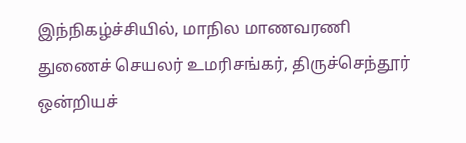இந்நிகழ்ச்சியில், மாநில மாணவரணி துணைச் செயலர் உமரிசங்கர், திருச்செந்தூர் ஒன்றியச்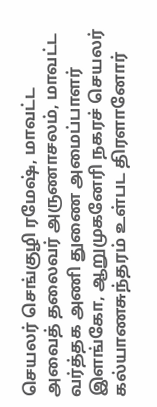செயலர் செங்குழி ரமேஷ், மாவட்ட அவைத் தலைவர் அருணாசலம், மாவட்ட வர்த்தக அணி துணை அமைப்பாளர் இளங்கோ, ஆறுமுகனேரி நகரச் செயலர் கல்யாணசுந்தரம் உள்பட திரளானோர்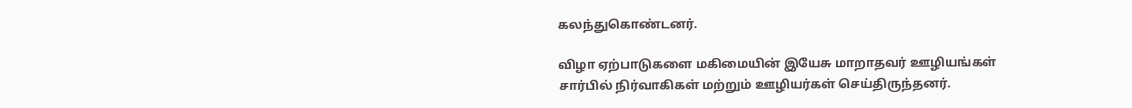கலந்துகொண்டனர்.

விழா ஏற்பாடுகளை மகிமையின் இயேசு மாறாதவர் ஊழியங்கள் சார்பில் நிர்வாகிகள் மற்றும் ஊழியர்கள் செய்திருந்தனர்.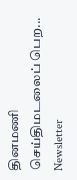தினமணி செய்திமடலைப் பெற... Newsletter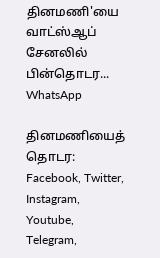தினமணி'யை வாட்ஸ்ஆப் சேனலில் பின்தொடர... WhatsApp

தினமணியைத் தொடர: Facebook, Twitter, Instagram, Youtube, Telegram,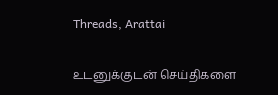Threads, Arattai

உடனுக்குடன் செய்திகளை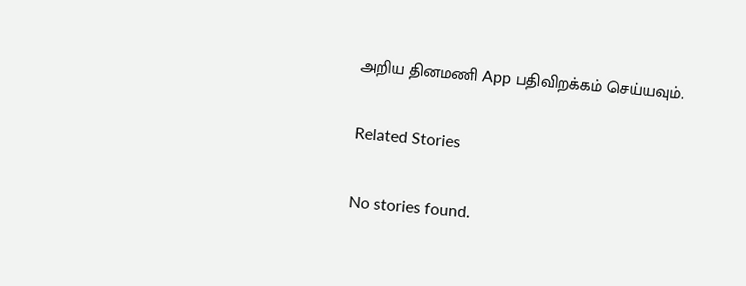அறிய தினமணி App பதிவிறக்கம் செய்யவும்.

Related Stories

No stories found.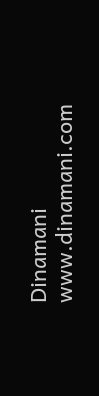Dinamani
www.dinamani.com